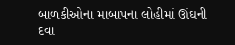બાળકીઓના માબાપના લોહીમાં ઊંઘની દવા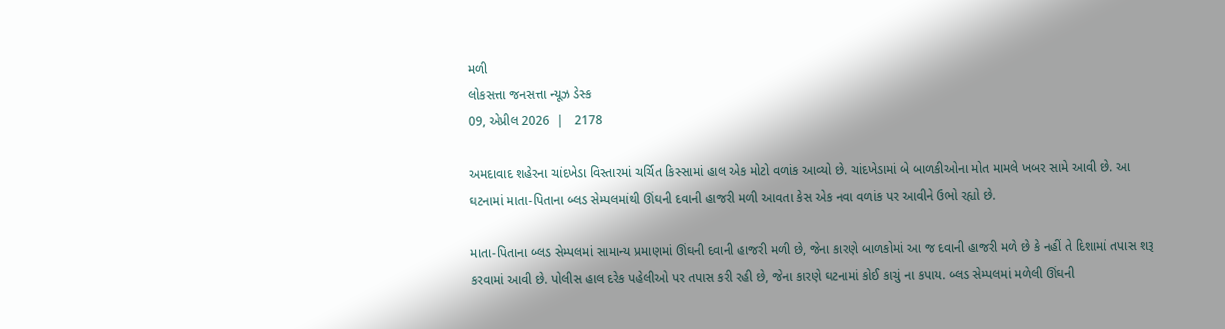મળી
લોકસત્તા જનસત્તા ન્યૂઝ ડેસ્ક
09, એપ્રીલ 2026  |   2178

અમદાવાદ શહેરના ચાંદખેડા વિસ્તારમાં ચર્ચિત કિસ્સામાં હાલ એક મોટો વળાંક આવ્યો છે. ચાંદખેડામાં બે બાળકીઓના મોત મામલે ખબર સામે આવી છે. આ ઘટનામાં માતા-પિતાના બ્લડ સેમ્પલમાંથી ઊંઘની દવાની હાજરી મળી આવતા કેસ એક નવા વળાંક પર આવીને ઉભો રહ્યો છે.

માતા-પિતાના બ્લડ સેમ્પલમાં સામાન્ય પ્રમાણમાં ઊંઘની દવાની હાજરી મળી છે, જેના કારણે બાળકોમાં આ જ દવાની હાજરી મળે છે કે નહીં તે દિશામાં તપાસ શરૂ કરવામાં આવી છે. પોલીસ હાલ દરેક પહેલીઓ પર તપાસ કરી રહી છે, જેના કારણે ઘટનામાં કોઈ કાચું ના કપાય. બ્લડ સેમ્પલમાં મળેલી ઊંઘની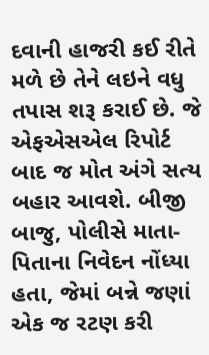દવાની હાજરી કઈ રીતે મળે છે તેને લઇને વધુ તપાસ શરૂ કરાઈ છે. જે એફએસએલ રિપોર્ટ બાદ જ મોત અંગે સત્ય બહાર આવશે. બીજી બાજુ, પોલીસે માતા-પિતાના નિવેદન નોંધ્યા હતા, જેમાં બન્ને જણાં એક જ રટણ કરી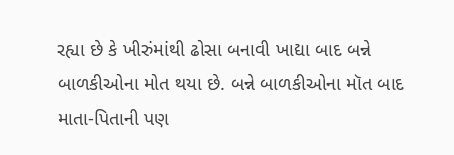રહ્યા છે કે ખીરુંમાંથી ઢોસા બનાવી ખાદ્યા બાદ બન્ને બાળકીઓના મોત થયા છે. બન્ને બાળકીઓના મૉત બાદ માતા-પિતાની પણ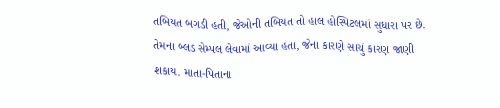તબિયત બગડી હતી, જેઓની તબિયત તો હાલ હોસ્પિટલમાં સુધારા પર છે. તેમના બ્લડ સેમ્પલ લેવામાં આવ્યા હતા, જેના કારણે સાચું કારણ જાણી શકાય. માતા-પિતાના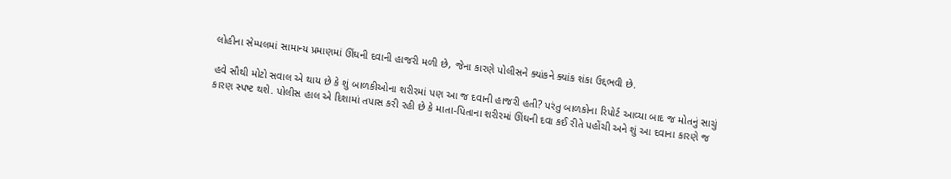લોહીના સેમ્પલમાં સામાન્ય પ્રમાણમાં ઊંઘની દવાની હાજરી મળી છે, જેના કારણે પોલીસને ક્યાંકને ક્યાંક શંકા ઉદ્દભવી છે.

હવે સૌથી મોટો સવાલ એ થાય છે કે શું બાળકીઓના શરીરમાં પણ આ જ દવાની હાજરી હતી? પરંતુ બાળકોના રિપોર્ટ આવ્યા બાદ જ મોતનું સાચું કારણ સ્પષ્ટ થશે. પોલીસ હાલ એ દિશામાં તપાસ કરી રહી છે કે માતા-પિતાના શરીરમાં ઊંઘની દવા કઈ રીતે પહોંચી અને શું આ દવાના કારણે જ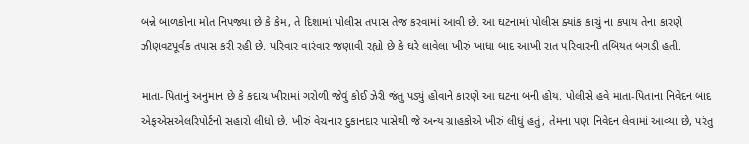બન્ને બાળકોના મોત નિપજ્યા છે કે કેમ, તે દિશામાં પોલીસ તપાસ તેજ કરવામાં આવી છે. આ ઘટનામાં પોલીસ ક્યાંક કાચું ના કપાય તેના કારણે ઝીણવટપૂર્વક તપાસ કરી રહી છે. પરિવાર વારંવાર જણાવી રહ્યો છે કે ઘરે લાવેલા ખીરું ખાધા બાદ આખી રાત પરિવારની તબિયત બગડી હતી.

માતા-પિતાનું અનુમાન છે કે કદાચ ખીરામાં ગરોળી જેવું કોઈ ઝેરી જંતુ પડ્યું હોવાને કારણે આ ઘટના બની હોય. પોલીસે હવે માતા-પિતાના નિવેદન બાદ એફએસએલરિપોર્ટનો સહારો લીધો છે. ખીરું વેચનાર દુકાનદાર પાસેથી જે અન્ય ગ્રાહકોએ ખીરું લીધું હતું, તેમના પણ નિવેદન લેવામાં આવ્યા છે, પરંતુ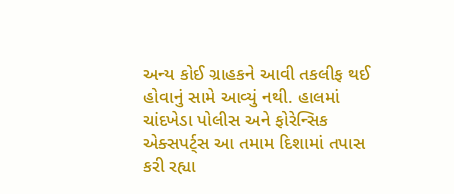અન્ય કોઈ ગ્રાહકને આવી તકલીફ થઈ હોવાનું સામે આવ્યું નથી. હાલમાં ચાંદખેડા પોલીસ અને ફોરેન્સિક એક્સપર્ટ્સ આ તમામ દિશામાં તપાસ કરી રહ્યા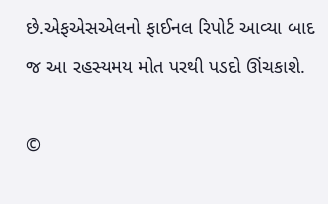છે.એફએસએલનો ફાઈનલ રિપોર્ટ આવ્યા બાદ જ આ રહસ્યમય મોત પરથી પડદો ઊંચકાશે.

©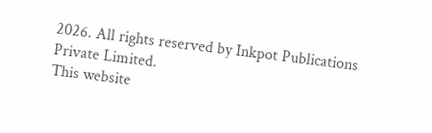2026. All rights reserved by Inkpot Publications Private Limited.
This website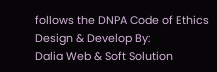follows the DNPA Code of Ethics
Design & Develop By:
Dalia Web & Soft Solution